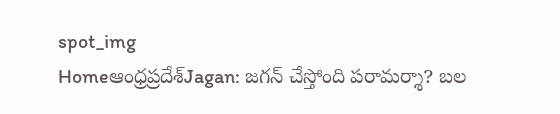spot_img
Homeఆంధ్రప్రదేశ్‌Jagan: జగన్ చేస్తోంది పరామర్శా? బల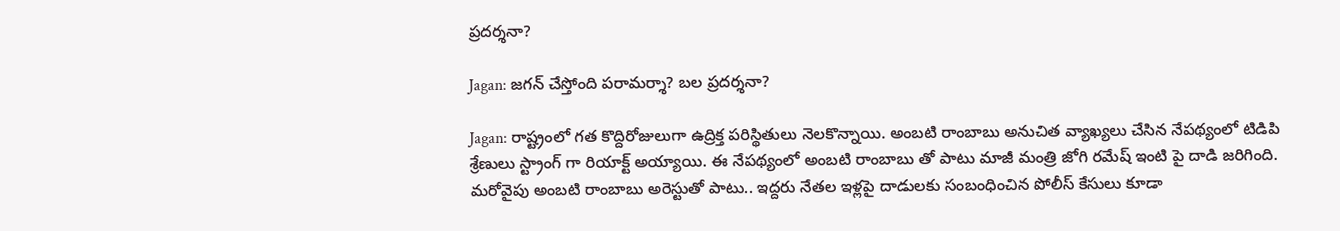ప్రదర్శనా?

Jagan: జగన్ చేస్తోంది పరామర్శా? బల ప్రదర్శనా?

Jagan: రాష్ట్రంలో గత కొద్దిరోజులుగా ఉద్రిక్త పరిస్థితులు నెలకొన్నాయి. అంబటి రాంబాబు అనుచిత వ్యాఖ్యలు చేసిన నేపథ్యంలో టిడిపి శ్రేణులు స్ట్రాంగ్ గా రియాక్ట్ అయ్యాయి. ఈ నేపథ్యంలో అంబటి రాంబాబు తో పాటు మాజీ మంత్రి జోగి రమేష్ ఇంటి పై దాడి జరిగింది. మరోవైపు అంబటి రాంబాబు అరెస్టుతో పాటు.. ఇద్దరు నేతల ఇళ్లపై దాడులకు సంబంధించిన పోలీస్ కేసులు కూడా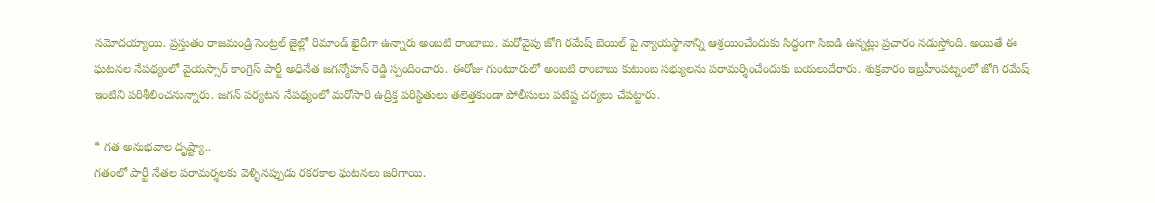నమోదయ్యాయి. ప్రస్తుతం రాజమండ్రి సెంట్రల్ జైల్లో రిమాండ్ ఖైదీగా ఉన్నారు అంబటి రాంబాబు. మరోవైపు జోగి రమేష్ బెయిల్ పై న్యాయస్థానాన్ని ఆశ్రయించేందుకు సిద్ధంగా సిఐడి ఉన్నట్లు ప్రచారం నడుస్తోంది. అయితే ఈ ఘటనల నేపథ్యంలో వైయస్సార్ కాంగ్రెస్ పార్టీ అధినేత జగన్మోహన్ రెడ్డి స్పందించారు. ఈరోజు గుంటూరులో అంబటి రాంబాబు కుటుంబ సభ్యులను పరామర్శించేందుకు బయలుదేరారు. శుక్రవారం ఇబ్రహీంపట్నంలో జోగి రమేష్ ఇంటిని పరిశీలించనున్నారు. జగన్ పర్యటన నేపథ్యంలో మరోసారి ఉద్రిక్త పరిస్థితులు తలెత్తకుండా పోలీసులు పటిష్ట చర్యలు చేపట్టారు.

* గత అనుభవాల దృష్ట్యా..
గతంలో పార్టీ నేతల పరామర్శలకు వెళ్ళినప్పుడు రకరకాల ఘటనలు జరిగాయి.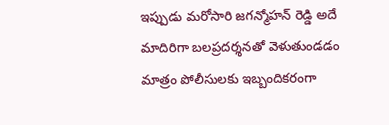ఇప్పుడు మరోసారి జగన్మోహన్ రెడ్డి అదే మాదిరిగా బలప్రదర్శనతో వెళుతుండడం మాత్రం పోలీసులకు ఇబ్బందికరంగా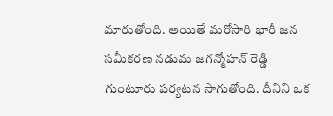మారుతోంది. అయితే మరోసారి భారీ జన సమీకరణ నడుమ జగన్మోహన్ రెడ్డి గుంటూరు పర్యటన సాగుతోంది. దీనిని ఒక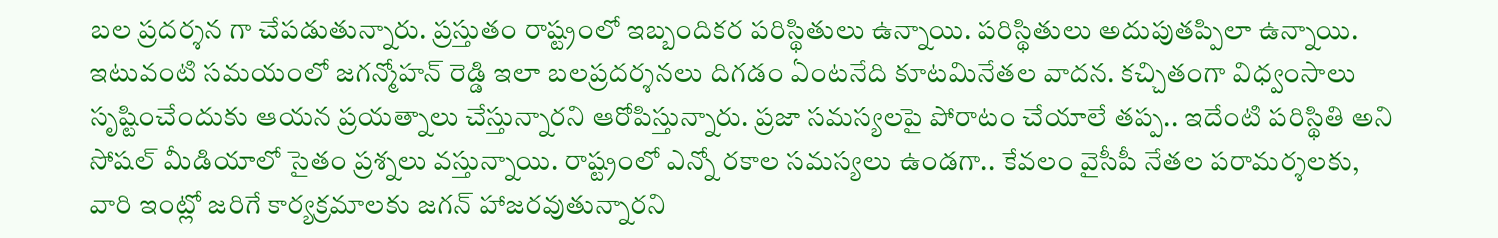బల ప్రదర్శన గా చేపడుతున్నారు. ప్రస్తుతం రాష్ట్రంలో ఇబ్బందికర పరిస్థితులు ఉన్నాయి. పరిస్థితులు అదుపుతప్పిలా ఉన్నాయి. ఇటువంటి సమయంలో జగన్మోహన్ రెడ్డి ఇలా బలప్రదర్శనలు దిగడం ఏంటనేది కూటమినేతల వాదన. కచ్చితంగా విధ్వంసాలు సృష్టించేందుకు ఆయన ప్రయత్నాలు చేస్తున్నారని ఆరోపిస్తున్నారు. ప్రజా సమస్యలపై పోరాటం చేయాలే తప్ప.. ఇదేంటి పరిస్థితి అని సోషల్ మీడియాలో సైతం ప్రశ్నలు వస్తున్నాయి. రాష్ట్రంలో ఎన్నో రకాల సమస్యలు ఉండగా.. కేవలం వైసీపీ నేతల పరామర్శలకు, వారి ఇంట్లో జరిగే కార్యక్రమాలకు జగన్ హాజరవుతున్నారని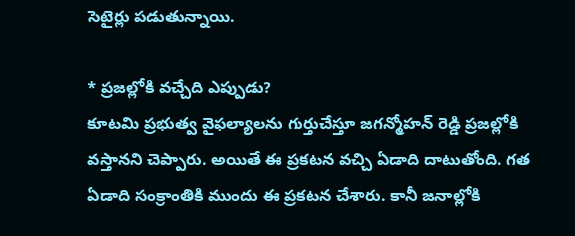సెటైర్లు పడుతున్నాయి.

* ప్రజల్లోకి వచ్చేది ఎప్పుడు?
కూటమి ప్రభుత్వ వైఫల్యాలను గుర్తుచేస్తూ జగన్మోహన్ రెడ్డి ప్రజల్లోకి వస్తానని చెప్పారు. అయితే ఈ ప్రకటన వచ్చి ఏడాది దాటుతోంది. గత ఏడాది సంక్రాంతికి ముందు ఈ ప్రకటన చేశారు. కానీ జనాల్లోకి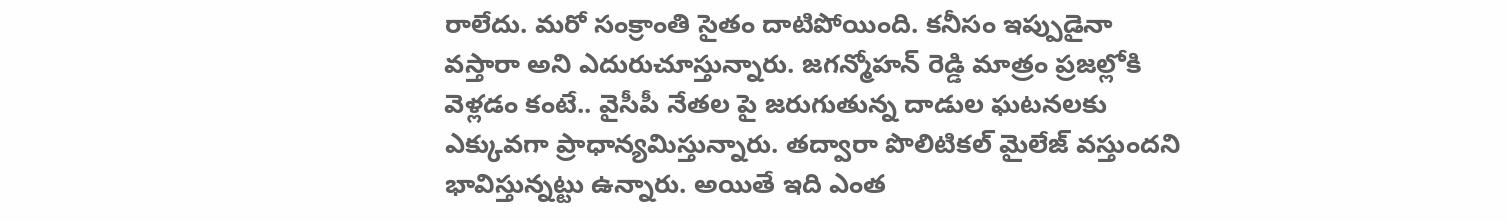రాలేదు. మరో సంక్రాంతి సైతం దాటిపోయింది. కనీసం ఇప్పుడైనా వస్తారా అని ఎదురుచూస్తున్నారు. జగన్మోహన్ రెడ్డి మాత్రం ప్రజల్లోకి వెళ్లడం కంటే.. వైసీపీ నేతల పై జరుగుతున్న దాడుల ఘటనలకు ఎక్కువగా ప్రాధాన్యమిస్తున్నారు. తద్వారా పొలిటికల్ మైలేజ్ వస్తుందని భావిస్తున్నట్టు ఉన్నారు. అయితే ఇది ఎంత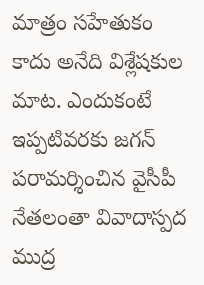మాత్రం సహేతుకం కాదు అనేది విశ్లేషకుల మాట. ఎందుకంటే ఇప్పటివరకు జగన్ పరామర్శించిన వైసీపీ నేతలంతా వివాదాస్పద ముద్ర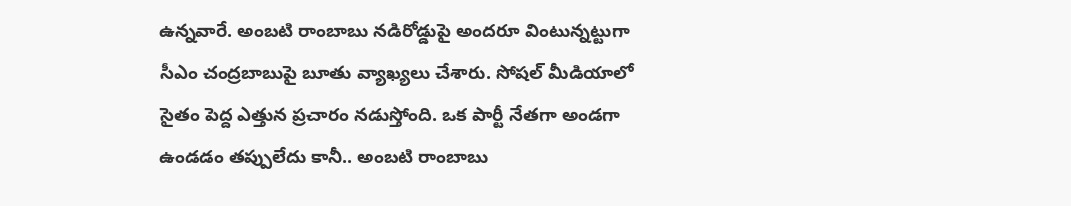ఉన్నవారే. అంబటి రాంబాబు నడిరోడ్డుపై అందరూ వింటున్నట్టుగా సీఎం చంద్రబాబుపై బూతు వ్యాఖ్యలు చేశారు. సోషల్ మీడియాలో సైతం పెద్ద ఎత్తున ప్రచారం నడుస్తోంది. ఒక పార్టీ నేతగా అండగా ఉండడం తప్పులేదు కానీ.. అంబటి రాంబాబు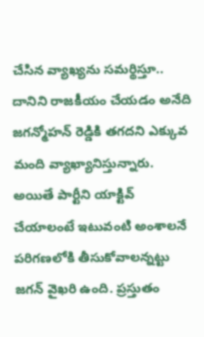చేసిన వ్యాఖ్యను సమర్థిస్తూ.. దానిని రాజకీయం చేయడం అనేది జగన్మోహన్ రెడ్డికి తగదని ఎక్కువ మంది వ్యాఖ్యానిస్తున్నారు. అయితే పార్టీని యాక్టివ్ చేయాలంటే ఇటువంటి అంశాలనే పరిగణలోకి తీసుకోవాలన్నట్టు జగన్ వైఖరి ఉంది. ప్రస్తుతం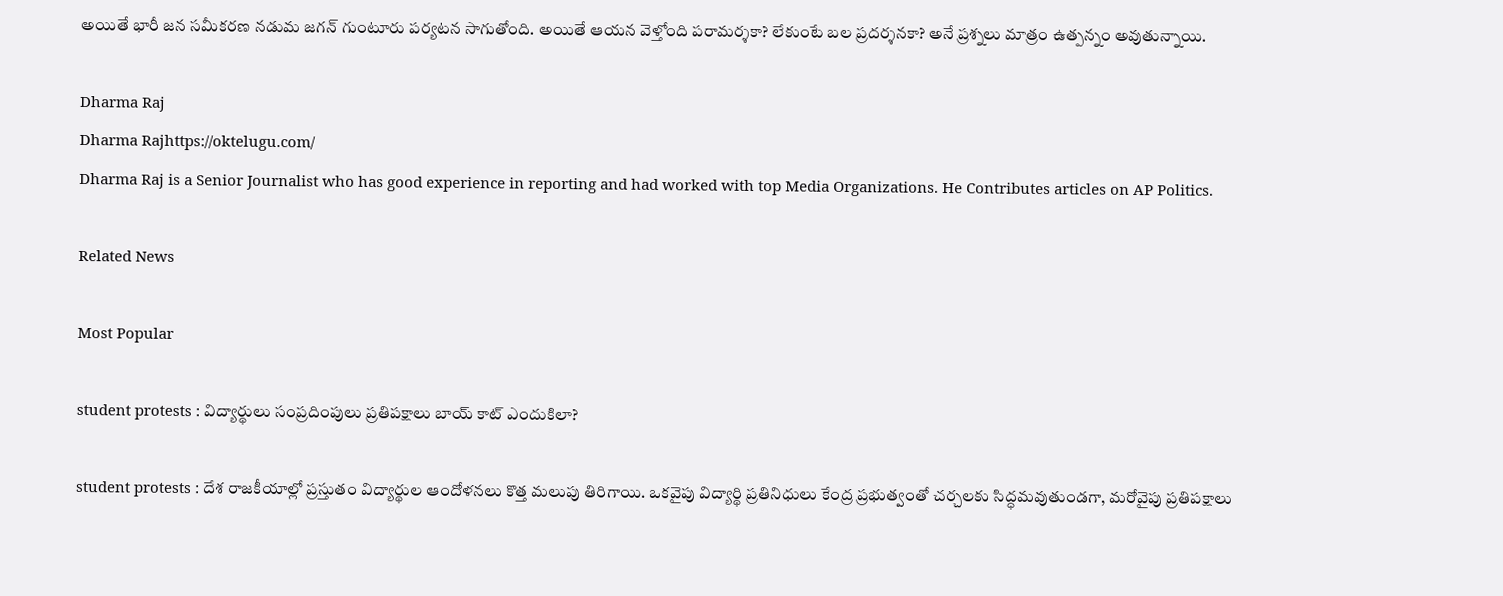అయితే భారీ జన సమీకరణ నడుమ జగన్ గుంటూరు పర్యటన సాగుతోంది. అయితే ఆయన వెళ్తోంది పరామర్శకా? లేకుంటే బల ప్రదర్శనకా? అనే ప్రశ్నలు మాత్రం ఉత్పన్నం అవుతున్నాయి.

Dharma Raj
Dharma Rajhttps://oktelugu.com/
Dharma Raj is a Senior Journalist who has good experience in reporting and had worked with top Media Organizations. He Contributes articles on AP Politics.

Related News

Most Popular

student protests : విద్యార్థులు సంప్రదింపులు ప్రతిపక్షాలు బాయ్ కాట్ ఎందుకిలా?

student protests : దేశ రాజకీయాల్లో ప్రస్తుతం విద్యార్థుల ఆందోళనలు కొత్త మలుపు తిరిగాయి. ఒకవైపు విద్యార్థి ప్రతినిధులు కేంద్ర ప్రభుత్వంతో చర్చలకు సిద్ధమవుతుండగా, మరోవైపు ప్రతిపక్షాలు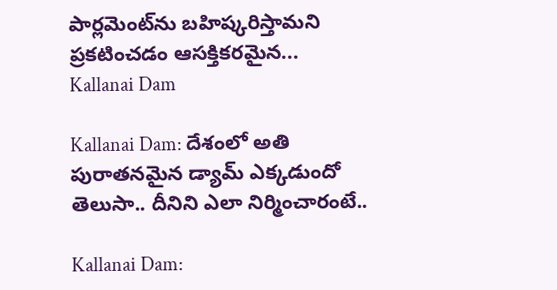పార్లమెంట్‌ను బహిష్కరిస్తామని ప్రకటించడం ఆసక్తికరమైన...
Kallanai Dam

Kallanai Dam: దేశంలో అతి పురాతనమైన డ్యామ్ ఎక్కడుందో తెలుసా.. దీనిని ఎలా నిర్మించారంటే..

Kallanai Dam: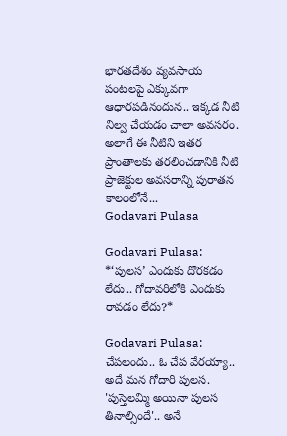భారతదేశం వ్యవసాయ పంటలపై ఎక్కువగా ఆధారపడినందున.. ఇక్కడ నీటి నిల్వ చేయడం చాలా అవసరం. అలాగే ఈ నీటిని ఇతర ప్రాంతాలకు తరలించడానికి నీటి ప్రాజెక్టుల అవసరాన్ని పురాతన కాలంలోనే...
Godavari Pulasa

Godavari Pulasa: *‘పులస’ ఎందుకు దొరకడం లేదు.. గోదావరిలోకి ఎందుకు రావడం లేదు?*

Godavari Pulasa: చేపలందు.. ఓ చేప వేరయ్యా.. అదే మన గోదారి పులస. 'పుస్తెలమ్మి అయినా పులస తినాల్సిందే'.. అనే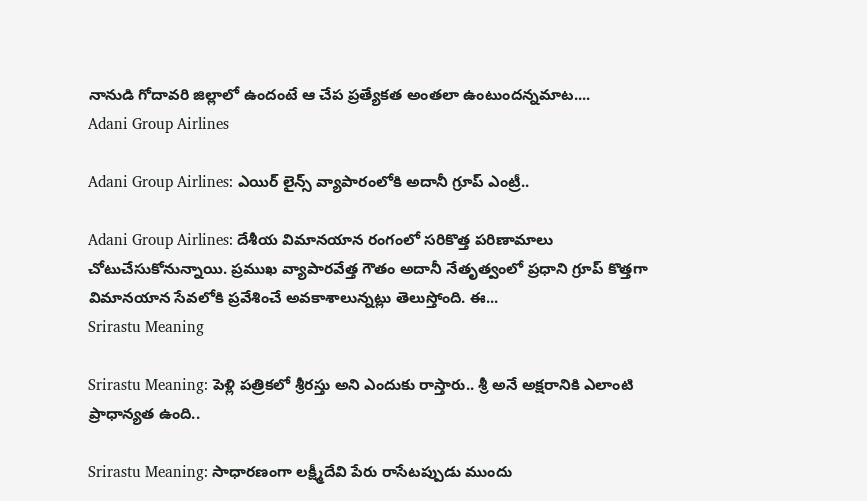నానుడి గోదావరి జిల్లాలో ఉందంటే ఆ చేప ప్రత్యేకత అంతలా ఉంటుందన్నమాట....
Adani Group Airlines

Adani Group Airlines: ఎయిర్ లైన్స్ వ్యాపారంలోకి అదానీ గ్రూప్ ఎంట్రీ..

Adani Group Airlines: దేశీయ విమానయాన రంగంలో సరికొత్త పరిణామాలు చోటుచేసుకోనున్నాయి. ప్రముఖ వ్యాపారవేత్త గౌతం అదానీ నేతృత్వంలో ప్రధాని గ్రూప్ కొత్తగా విమానయాన సేవలోకి ప్రవేశించే అవకాశాలున్నట్లు తెలుస్తోంది. ఈ...
Srirastu Meaning

Srirastu Meaning: పెళ్లి పత్రికలో శ్రీరస్తు అని ఎందుకు రాస్తారు.. శ్రీ అనే అక్షరానికి ఎలాంటి ప్రాధాన్యత ఉంది..

Srirastu Meaning: సాధారణంగా లక్ష్మీదేవి పేరు రాసేటప్పుడు ముందు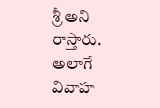శ్రీ అని రాస్తారు. అలాగే వివాహ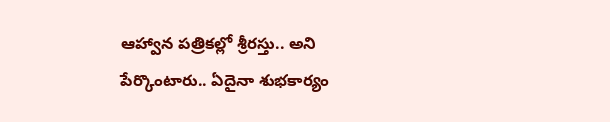ఆహ్వాన పత్రికల్లో శ్రీరస్తు.. అని పేర్కొంటారు.. ఏదైనా శుభకార్యం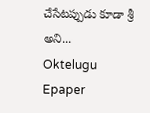చేసేటప్పుడు కూడా శ్రీ అని...
Oktelugu Epaper